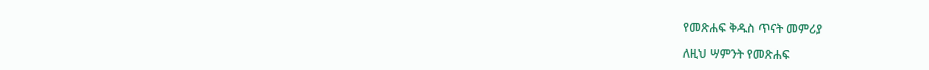የመጽሐፍ ቅዱስ ጥናት መምሪያ

ለዚህ ሣምንት የመጽሐፍ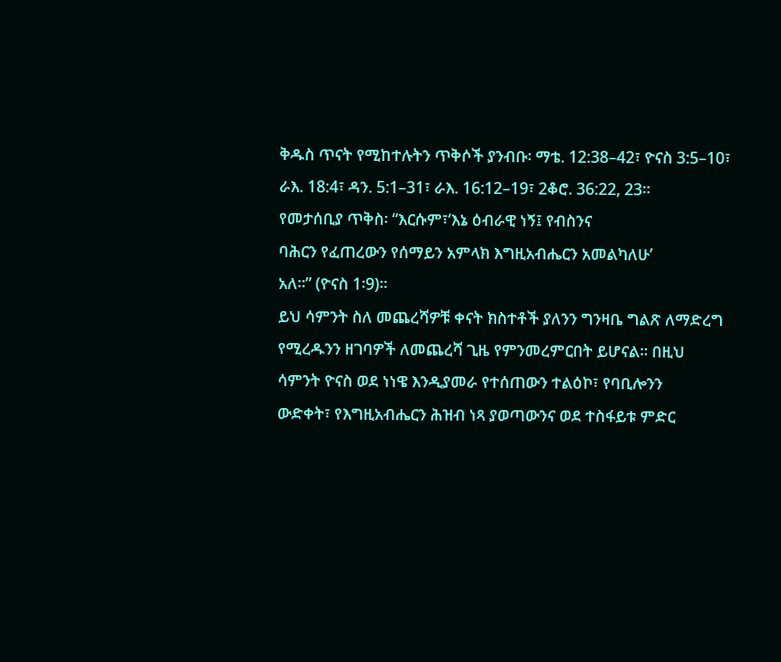ቅዱስ ጥናት የሚከተሉትን ጥቅሶች ያንብቡ፡ ማቴ. 12:38–42፣ ዮናስ 3:5–10፣ ራእ. 18:4፣ ዳን. 5:1–31፣ ራእ. 16:12–19፣ 2ቆሮ. 36:22, 23።
የመታሰቢያ ጥቅስ፡ “እርሱም፣‘እኔ ዕብራዊ ነኝ፤ የብስንና
ባሕርን የፈጠረውን የሰማይን አምላክ እግዚአብሔርን አመልካለሁ’
አለ።” (ዮናስ 1፡9)።
ይህ ሳምንት ስለ መጨረሻዎቹ ቀናት ክስተቶች ያለንን ግንዛቤ ግልጽ ለማድረግ
የሚረዱንን ዘገባዎች ለመጨረሻ ጊዜ የምንመረምርበት ይሆናል። በዚህ
ሳምንት ዮናስ ወደ ነነዌ እንዲያመራ የተሰጠውን ተልዕኮ፣ የባቢሎንን
ውድቀት፣ የእግዚአብሔርን ሕዝብ ነጻ ያወጣውንና ወደ ተስፋይቱ ምድር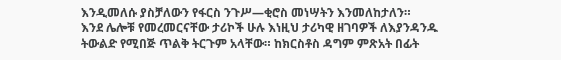እንዲመለሱ ያስቻለውን የፋርስ ንጉሥ—ቂሮስ መነሣትን እንመለከታለን።
እንደ ሌሎቹ የመረመርናቸው ታሪኮች ሁሉ እነዚህ ታሪካዊ ዘገባዎች ለእያንዳንዱ
ትውልድ የሚበጅ ጥልቅ ትርጉም አላቸው። ከክርስቶስ ዳግም ምጽአት በፊት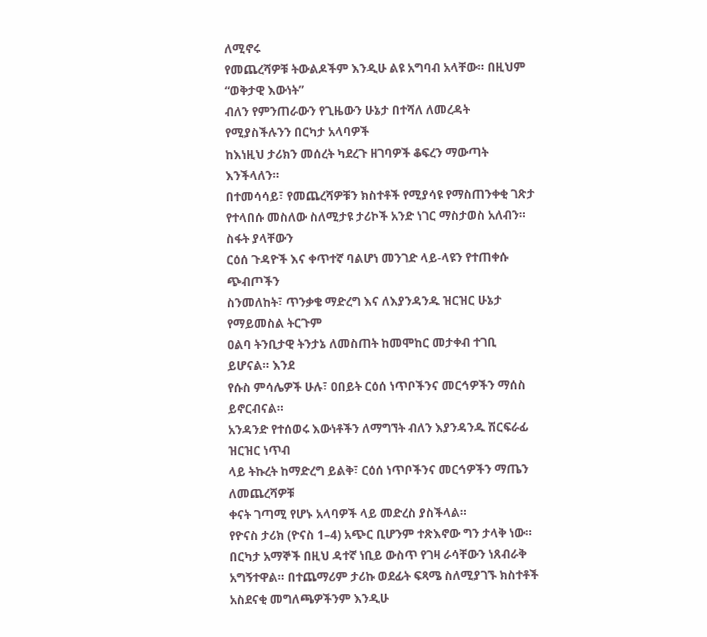ለሚኖሩ
የመጨረሻዎቹ ትውልዶችም እንዲሁ ልዩ አግባብ አላቸው። በዚህም “ወቅታዊ እውነት”
ብለን የምንጠራውን የጊዜውን ሁኔታ በተሻለ ለመረዳት የሚያስችሉንን በርካታ አላባዎች
ከእነዚህ ታሪክን መሰረት ካደረጉ ዘገባዎች ቆፍረን ማውጣት እንችላለን።
በተመሳሳይ፣ የመጨረሻዎቹን ክስተቶች የሚያሳዩ የማስጠንቀቂ ገጽታ
የተላበሱ መስለው ስለሚታዩ ታሪኮች አንድ ነገር ማስታወስ አለብን። ስፋት ያላቸውን
ርዕሰ ጉዳዮች እና ቀጥተኛ ባልሆነ መንገድ ላይ-ላዩን የተጠቀሱ ጭብጦችን
ስንመለከት፣ ጥንቃቄ ማድረግ እና ለእያንዳንዱ ዝርዝር ሁኔታ የማይመስል ትርጉም
ዐልባ ትንቢታዊ ትንታኔ ለመስጠት ከመሞከር መታቀብ ተገቢ ይሆናል። እንደ
የሱስ ምሳሌዎች ሁሉ፣ ዐበይት ርዕሰ ነጥቦችንና መርኅዎችን ማሰስ ይኖርብናል።
አንዳንድ የተሰወሩ እውነቶችን ለማግኘት ብለን እያንዳንዱ ሽርፍራፊ ዝርዝር ነጥብ
ላይ ትኩረት ከማድረግ ይልቅ፣ ርዕሰ ነጥቦችንና መርኅዎችን ማጤን ለመጨረሻዎቹ
ቀናት ገጣሚ የሆኑ አላባዎች ላይ መድረስ ያስችላል።
የዮናስ ታሪክ (ዮናስ 1–4) አጭር ቢሆንም ተጽእኖው ግን ታላቅ ነው። በርካታ አማኞች በዚህ ዳተኛ ነቢይ ውስጥ የገዛ ራሳቸውን ነጸብራቅ አግኝተዋል። በተጨማሪም ታሪኩ ወደፊት ፍጻሜ ስለሚያገኙ ክስተቶች አስደናቂ መግለጫዎችንም እንዲሁ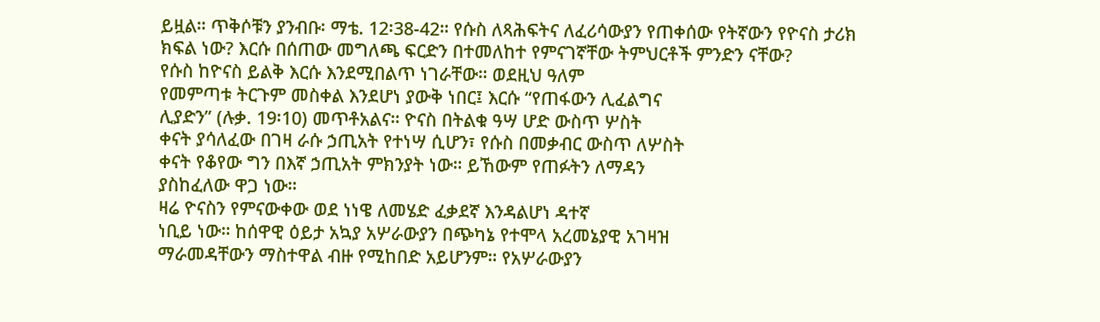ይዟል። ጥቅሶቹን ያንብቡ፡ ማቴ. 12፡38-42። የሱስ ለጻሕፍትና ለፈሪሳውያን የጠቀሰው የትኛውን የዮናስ ታሪክ ክፍል ነው? እርሱ በሰጠው መግለጫ ፍርድን በተመለከተ የምናገኛቸው ትምህርቶች ምንድን ናቸው?
የሱስ ከዮናስ ይልቅ እርሱ እንደሚበልጥ ነገራቸው። ወደዚህ ዓለም
የመምጣቱ ትርጉም መስቀል እንደሆነ ያውቅ ነበር፤ እርሱ “የጠፋውን ሊፈልግና
ሊያድን” (ሉቃ. 19፡10) መጥቶአልና። ዮናስ በትልቁ ዓሣ ሆድ ውስጥ ሦስት
ቀናት ያሳለፈው በገዛ ራሱ ኃጢአት የተነሣ ሲሆን፣ የሱስ በመቃብር ውስጥ ለሦስት
ቀናት የቆየው ግን በእኛ ኃጢአት ምክንያት ነው። ይኸውም የጠፉትን ለማዳን
ያስከፈለው ዋጋ ነው።
ዛሬ ዮናስን የምናውቀው ወደ ነነዌ ለመሄድ ፈቃደኛ እንዳልሆነ ዳተኛ
ነቢይ ነው። ከሰዋዊ ዕይታ አኳያ አሦራውያን በጭካኔ የተሞላ አረመኔያዊ አገዛዝ
ማራመዳቸውን ማስተዋል ብዙ የሚከበድ አይሆንም። የአሦራውያን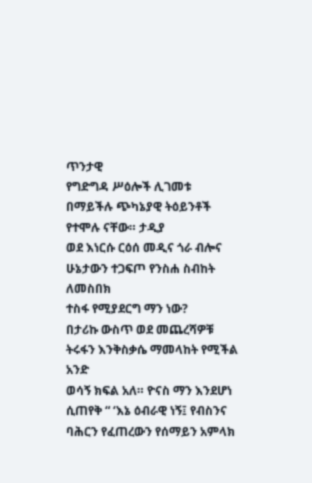ጥንታዊ
የግድግዳ ሥዕሎች ሊገመቱ በማይችሉ ጭካኔያዊ ትዕይንቶች የተሞሉ ናቸው። ታዲያ
ወደ እነርሱ ርዕሰ መዲና ጎራ ብሎና ሁኔታውን ተጋፍጦ የንስሐ ስብከት ለመስበክ
ተስፋ የሚያደርግ ማን ነው?
በታሪኩ ውስጥ ወደ መጨረሻዎቹ ትሩፋን እንቅስቃሴ ማመላከት የሚችል አንድ
ወሳኝ ክፍል አለ። ዮናስ ማን እንደሆነ ሲጠየቅ “ ‘እኔ ዕብራዊ ነኝ፤ የብስንና ባሕርን የፈጠረውን የሰማይን አምላክ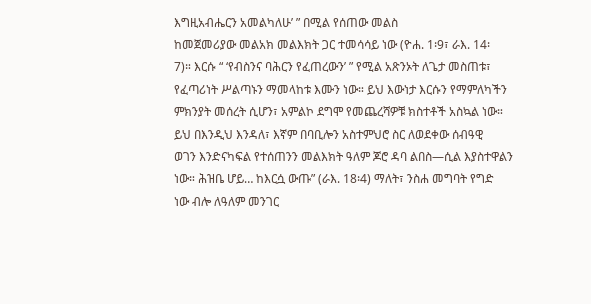እግዚአብሔርን አመልካለሁ’ ” በሚል የሰጠው መልስ
ከመጀመሪያው መልአክ መልእክት ጋር ተመሳሳይ ነው (ዮሐ. 1፡9፣ ራእ. 14፡
7)። እርሱ “ ‘የብስንና ባሕርን የፈጠረውን’ ” የሚል አጽንኦት ለጌታ መስጠቱ፣
የፈጣሪነት ሥልጣኑን ማመላከቱ እሙን ነው። ይህ እውነታ እርሱን የማምለካችን
ምክንያት መሰረት ሲሆን፣ አምልኮ ደግሞ የመጨረሻዎቹ ክስተቶች አስኳል ነው።
ይህ በእንዲህ እንዳለ፣ እኛም በባቢሎን አስተምህሮ ስር ለወደቀው ሰብዓዊ
ወገን እንድናካፍል የተሰጠንን መልእክት ዓለም ጆሮ ዳባ ልበስ—ሲል እያስተዋልን
ነው። ሕዝቤ ሆይ… ከእርሷ ውጡ” (ራእ. 18፡4) ማለት፣ ንስሐ መግባት የግድ
ነው ብሎ ለዓለም መንገር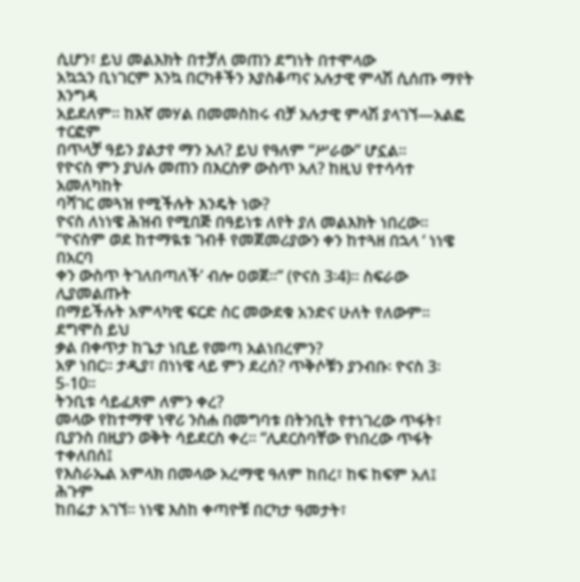ሲሆን፣ ይህ መልእክት በተቻለ መጠን ደግነት በተሞላው
አኳኋን ቢነገርም እንኳ በርካቶችን እያስቆጣና አሉታዊ ምላሽ ሲሰጡ ማየት እንግዳ
አይደለም። ከእኛ መሃል በመመስከሩ ብቻ አሉታዊ ምላሽ ያላገኘ—አልፎ ተርፎም
በጥላቻ ዓይን ያልታየ ማን አለ? ይህ የዓለም “ሥራው” ሆኗል።
የዮናስ ምን ያህሉ መጠን በእርስዎ ውስጥ አለ? ከዚህ የተሳሳተ አመለካከት
ባሻገር መጓዝ የሚችሉት እንዴት ነው?
ዮናስ ለነነዌ ሕዝብ የሚበጅ በዓይነቱ ለየት ያለ መልእክት ነበረው።
“ዮናስም ወደ ከተማዪቱ ገብቶ የመጀመሪያውን ቀን ከተጓዘ በኋላ ‘ ነነዌ በአርባ
ቀን ውስጥ ትገለበጣለች’ ብሎ ዐወጀ።” (ዮናስ 3፡4)። ስፍራው ሊያመልጡት
በማይችሉት አምላካዊ ፍርድ ስር መውደቁ አንድና ሁለት የለውም። ደግሞስ ይህ
ቃል በቀጥታ ከጌታ ነቢይ የመጣ አልነበረምን?
አዎ ነበር። ታዲያ፣ በነነዌ ላይ ምን ደረሰ? ጥቅሶቹን ያንብቡ፡ ዮናስ 3፡5-10።
ትንቢቱ ሳይፈጸም ለምን ቀረ?
መላው የከተማዋ ነዋሪ ንስሐ በመግባቱ በትንቢት የተነገረው ጥፋት፣
ቢያንስ በዚያን ወቅት ሳይደርስ ቀረ። “ሊደርስባቸው የነበረው ጥፋት ተቀለበሰ፤
የእስራኤል አምላክ በመላው አረማዊ ዓለም ከበረ፣ ከፍ ከፍም አለ፤ ሕጉም
ከበሬታ አገኘ። ነነዌ እስከ ቀጣዮቹ በርካታ ዓመታት፣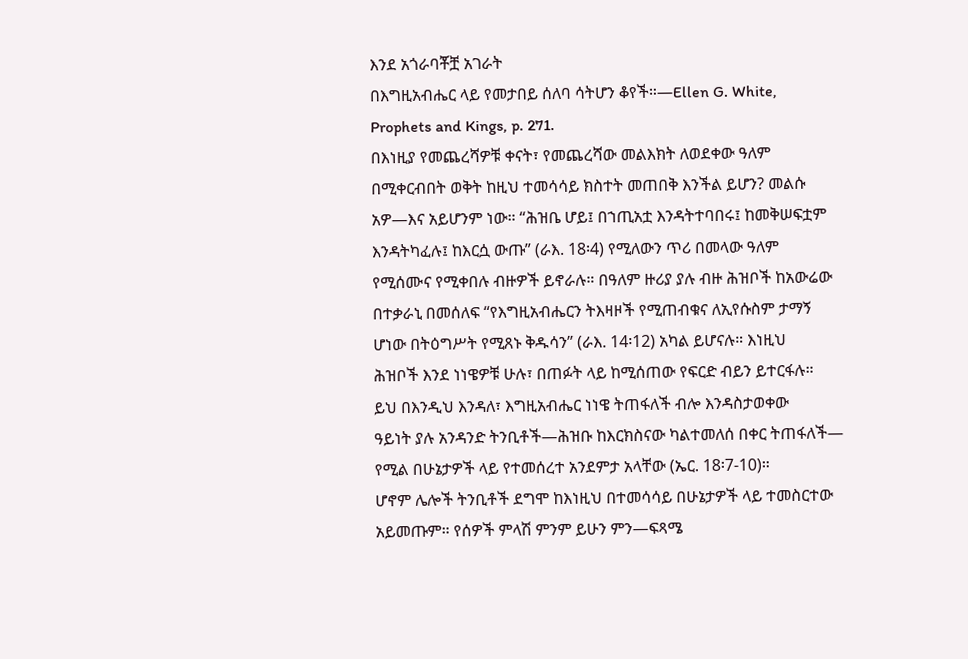እንደ አጎራባቾቿ አገራት
በእግዚአብሔር ላይ የመታበይ ሰለባ ሳትሆን ቆየች።—Ellen G. White,
Prophets and Kings, p. 271.
በእነዚያ የመጨረሻዎቹ ቀናት፣ የመጨረሻው መልእክት ለወደቀው ዓለም
በሚቀርብበት ወቅት ከዚህ ተመሳሳይ ክስተት መጠበቅ እንችል ይሆን? መልሱ
አዎ—እና አይሆንም ነው። “ሕዝቤ ሆይ፤ በኀጢአቷ እንዳትተባበሩ፤ ከመቅሠፍቷም
እንዳትካፈሉ፤ ከእርሷ ውጡ” (ራእ. 18፡4) የሚለውን ጥሪ በመላው ዓለም
የሚሰሙና የሚቀበሉ ብዙዎች ይኖራሉ። በዓለም ዙሪያ ያሉ ብዙ ሕዝቦች ከአውሬው
በተቃራኒ በመሰለፍ “የእግዚአብሔርን ትእዛዞች የሚጠብቁና ለኢየሱስም ታማኝ
ሆነው በትዕግሥት የሚጸኑ ቅዱሳን” (ራእ. 14፡12) አካል ይሆናሉ። እነዚህ
ሕዝቦች እንደ ነነዌዎቹ ሁሉ፣ በጠፉት ላይ ከሚሰጠው የፍርድ ብይን ይተርፋሉ።
ይህ በእንዲህ እንዳለ፣ እግዚአብሔር ነነዌ ትጠፋለች ብሎ እንዳስታወቀው
ዓይነት ያሉ አንዳንድ ትንቢቶች—ሕዝቡ ከእርክስናው ካልተመለሰ በቀር ትጠፋለች—
የሚል በሁኔታዎች ላይ የተመሰረተ አንደምታ አላቸው (ኤር. 18፡7-10)።
ሆኖም ሌሎች ትንቢቶች ደግሞ ከእነዚህ በተመሳሳይ በሁኔታዎች ላይ ተመስርተው
አይመጡም። የሰዎች ምላሽ ምንም ይሁን ምን—ፍጻሜ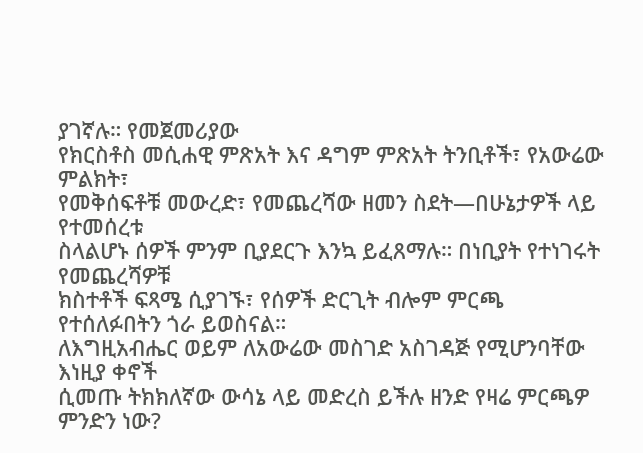ያገኛሉ። የመጀመሪያው
የክርስቶስ መሲሐዊ ምጽአት እና ዳግም ምጽአት ትንቢቶች፣ የአውሬው ምልክት፣
የመቅሰፍቶቹ መውረድ፣ የመጨረሻው ዘመን ስደት—በሁኔታዎች ላይ የተመሰረቱ
ስላልሆኑ ሰዎች ምንም ቢያደርጉ እንኳ ይፈጸማሉ። በነቢያት የተነገሩት የመጨረሻዎቹ
ክስተቶች ፍጻሜ ሲያገኙ፣ የሰዎች ድርጊት ብሎም ምርጫ የተሰለፉበትን ጎራ ይወስናል።
ለእግዚአብሔር ወይም ለአውሬው መስገድ አስገዳጅ የሚሆንባቸው እነዚያ ቀኖች
ሲመጡ ትክክለኛው ውሳኔ ላይ መድረስ ይችሉ ዘንድ የዛሬ ምርጫዎ ምንድን ነው?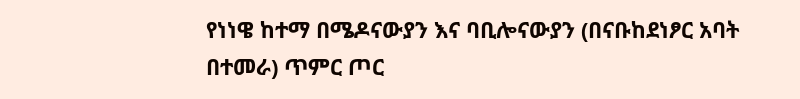የነነዌ ከተማ በሜዶናውያን እና ባቢሎናውያን (በናቡከደነፆር አባት
በተመራ) ጥምር ጦር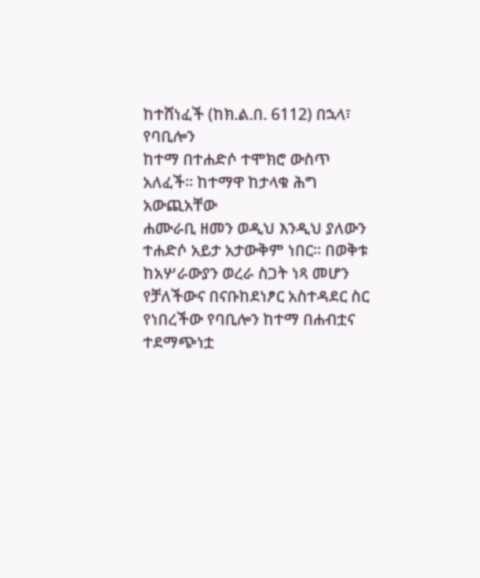ከተሸነፈች (ከክ.ል.በ. 6112) በኋላ፣ የባቢሎን
ከተማ በተሐድሶ ተሞክሮ ውስጥ አለፈች። ከተማዋ ከታላቁ ሕግ አውጪአቸው
ሐሙራቢ ዘመን ወዲህ እንዲህ ያለውን ተሐድሶ አይታ አታውቅም ነበር። በወቅቱ
ከአሦራውያን ወረራ ስጋት ነጻ መሆን የቻለችውና በናቡከደነፆር አስተዳደር ስር
የነበረችው የባቢሎን ከተማ በሐብቷና ተደማጭነቷ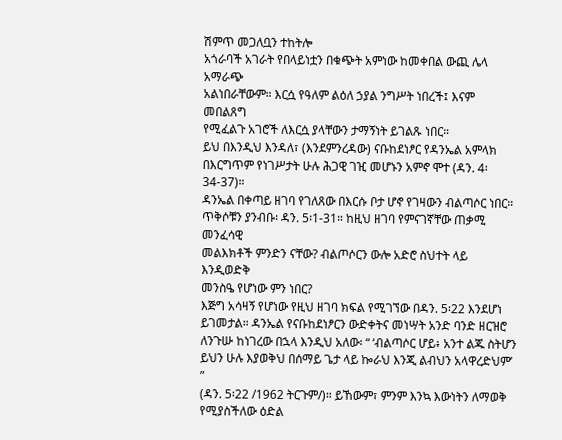ሽምጥ መጋለቧን ተከትሎ
አጎራባች አገራት የበላይነቷን በቁጭት አምነው ከመቀበል ውጪ ሌላ አማራጭ
አልነበራቸውም። እርሷ የዓለም ልዕለ ኃያል ንግሥት ነበረች፤ እናም መበልጸግ
የሚፈልጉ አገሮች ለእርሷ ያላቸውን ታማኝነት ይገልጹ ነበር።
ይህ በእንዲህ እንዳለ፣ (እንደምንረዳው) ናቡከደነፆር የዳንኤል አምላክ
በእርግጥም የነገሥታት ሁሉ ሕጋዊ ገዢ መሆኑን አምኖ ሞተ (ዳን. 4፡34-37)።
ዳንኤል በቀጣይ ዘገባ የገለጸው በእርሱ ቦታ ሆኖ የገዛውን ብልጣሶር ነበር።
ጥቅሶቹን ያንብቡ፡ ዳን. 5፡1-31። ከዚህ ዘገባ የምናገኛቸው ጠቃሚ መንፈሳዊ
መልእክቶች ምንድን ናቸው? ብልጦሶርን ውሎ አድሮ ስህተት ላይ እንዲወድቅ
መንስዔ የሆነው ምን ነበር?
እጅግ አሳዛኝ የሆነው የዚህ ዘገባ ክፍል የሚገኘው በዳን. 5፡22 እንደሆነ
ይገመታል። ዳንኤል የናቡከደነፆርን ውድቀትና መነሣት አንድ ባንድ ዘርዝሮ
ለንጉሡ ከነገረው በኋላ እንዲህ አለው፡ “ ‘ብልጣሶር ሆይ፥ አንተ ልጁ ስትሆን
ይህን ሁሉ እያወቅህ በሰማይ ጌታ ላይ ኰራህ እንጂ ልብህን አላዋረድህም’ ”
(ዳን. 5፡22 /1962 ትርጉም/)። ይኸውም፣ ምንም እንኳ እውነትን ለማወቅ
የሚያስችለው ዕድል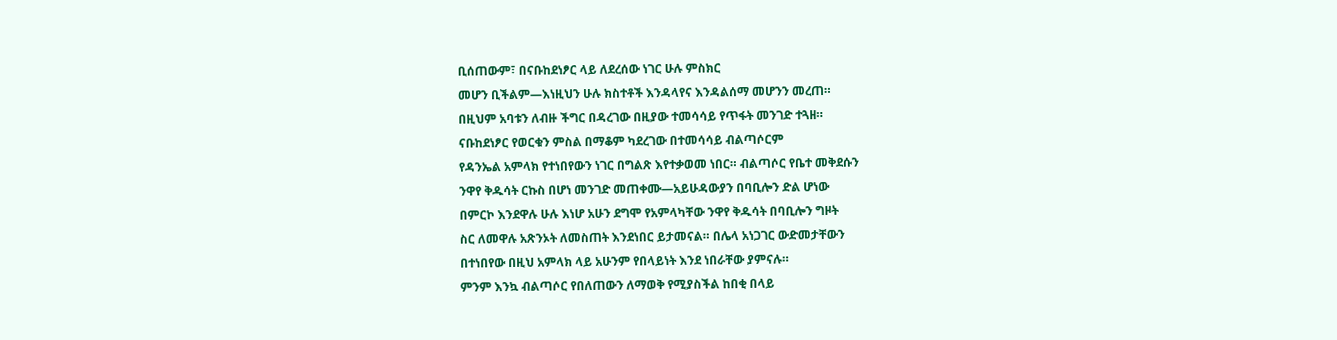ቢሰጠውም፣ በናቡከደነፆር ላይ ለደረሰው ነገር ሁሉ ምስክር
መሆን ቢችልም—እነዚህን ሁሉ ክስተቶች እንዳላየና እንዳልሰማ መሆንን መረጠ።
በዚህም አባቱን ለብዙ ችግር በዳረገው በዚያው ተመሳሳይ የጥፋት መንገድ ተጓዘ።
ናቡከደነፆር የወርቁን ምስል በማቆም ካደረገው በተመሳሳይ ብልጣሶርም
የዳንኤል አምላክ የተነበየውን ነገር በግልጽ እየተቃወመ ነበር። ብልጣሶር የቤተ መቅደሱን
ንዋየ ቅዱሳት ርኩስ በሆነ መንገድ መጠቀሙ—አይሁዳውያን በባቢሎን ድል ሆነው
በምርኮ እንደዋሉ ሁሉ እነሆ አሁን ደግሞ የአምላካቸው ንዋየ ቅዱሳት በባቢሎን ግዞት
ስር ለመዋሉ አጽንኦት ለመስጠት እንደነበር ይታመናል። በሌላ አነጋገር ውድመታቸውን
በተነበየው በዚህ አምላክ ላይ አሁንም የበላይነት እንደ ነበራቸው ያምናሉ።
ምንም እንኳ ብልጣሶር የበለጠውን ለማወቅ የሚያስችል ከበቂ በላይ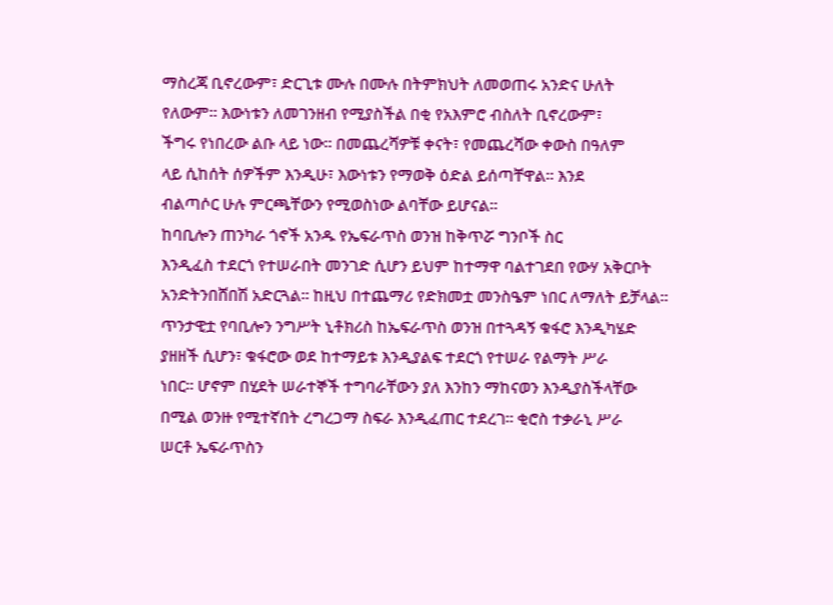ማስረጃ ቢኖረውም፣ ድርጊቱ ሙሉ በሙሉ በትምክህት ለመወጠሩ አንድና ሁለት
የለውም። እውነቱን ለመገንዘብ የሚያስችል በቂ የአእምሮ ብስለት ቢኖረውም፣
ችግሩ የነበረው ልቡ ላይ ነው። በመጨረሻዎቹ ቀናት፣ የመጨረሻው ቀውስ በዓለም
ላይ ሲከሰት ሰዎችም እንዲሁ፣ እውነቱን የማወቅ ዕድል ይሰጣቸዋል። እንደ
ብልጣሶር ሁሉ ምርጫቸውን የሚወስነው ልባቸው ይሆናል።
ከባቢሎን ጠንካራ ጎኖች አንዱ የኤፍራጥስ ወንዝ ከቅጥሯ ግንቦች ስር
እንዲፈስ ተደርጎ የተሠራበት መንገድ ሲሆን ይህም ከተማዋ ባልተገደበ የውሃ አቅርቦት
አንድትንበሸበሽ አድርጓል። ከዚህ በተጨማሪ የድክመቷ መንስዔም ነበር ለማለት ይቻላል።
ጥንታዊቷ የባቢሎን ንግሥት ኒቶክሪስ ከኤፍራጥስ ወንዝ በተጓዳኝ ቁፋሮ እንዲካሄድ
ያዘዘች ሲሆን፣ ቁፋሮው ወደ ከተማይቱ እንዲያልፍ ተደርጎ የተሠራ የልማት ሥራ
ነበር። ሆኖም በሂደት ሠራተኞች ተግባራቸውን ያለ እንከን ማከናወን እንዲያስችላቸው
በሚል ወንዙ የሚተኛበት ረግረጋማ ስፍራ እንዲፈጠር ተደረገ። ቂሮስ ተቃራኒ ሥራ
ሠርቶ ኤፍራጥስን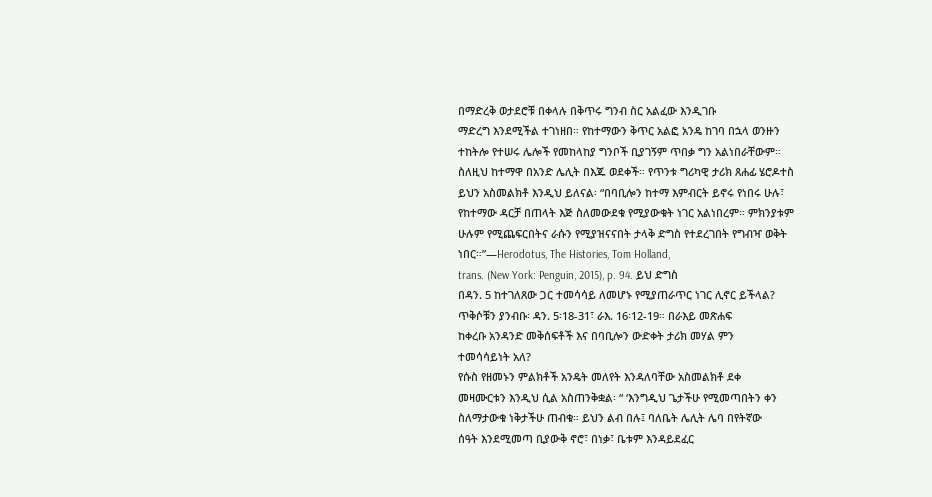በማድረቅ ወታደሮቹ በቀላሉ በቅጥሩ ግንብ ስር አልፈው እንዲገቡ
ማድረግ እንደሚችል ተገነዘበ። የከተማውን ቅጥር አልፎ አንዴ ከገባ በኋላ ወንዙን
ተከትሎ የተሠሩ ሌሎች የመከላከያ ግንቦች ቢያገኝም ጥበቃ ግን አልነበራቸውም።
ስለዚህ ከተማዋ በአንድ ሌሊት በእጁ ወደቀች። የጥንቱ ግሪካዊ ታሪክ ጸሐፊ ሄሮዶተስ
ይህን አስመልክቶ እንዲህ ይለናል፡ “በባቢሎን ከተማ እምብርት ይኖሩ የነበሩ ሁሉ፣
የከተማው ዳርቻ በጠላት እጅ ስለመውደቁ የሚያውቁት ነገር አልነበረም። ምክንያቱም
ሁሉም የሚጨፍርበትና ራሱን የሚያዝናናበት ታላቅ ድግስ የተደረገበት የግብዣ ወቅት
ነበር።”—Herodotus, The Histories, Tom Holland,
trans. (New York: Penguin, 2015), p. 94. ይህ ድግስ
በዳን. 5 ከተገለጸው ጋር ተመሳሳይ ለመሆኑ የሚያጠራጥር ነገር ሊኖር ይችላል?
ጥቅሶቹን ያንብቡ፡ ዳን. 5፡18-31፣ ራእ. 16፡12-19። በራእይ መጽሐፍ
ከቀረቡ አንዳንድ መቅሰፍቶች እና በባቢሎን ውድቀት ታሪክ መሃል ምን
ተመሳሳይነት አለ?
የሱስ የዘመኑን ምልክቶች አንዴት መለየት እንዳለባቸው አስመልክቶ ደቀ
መዛሙርቱን እንዲህ ሲል አስጠንቅቋል፡ “ ‘እንግዲህ ጌታችሁ የሚመጣበትን ቀን
ስለማታውቁ ነቅታችሁ ጠብቁ። ይህን ልብ በሉ፤ ባለቤት ሌሊት ሌባ በየትኛው
ሰዓት እንደሚመጣ ቢያውቅ ኖሮ፣ በነቃ፣ ቤቱም እንዳይደፈር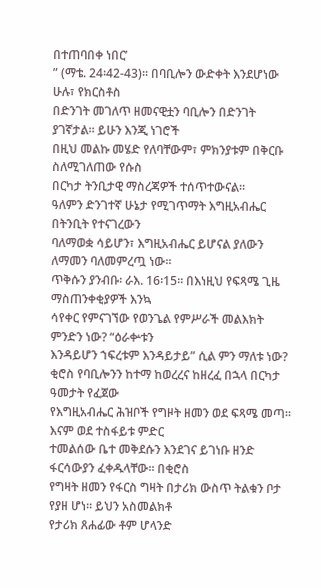በተጠባበቀ ነበር’
” (ማቴ. 24፡42-43)። በባቢሎን ውድቀት እንደሆነው ሁሉ፣ የክርስቶስ
በድንገት መገለጥ ዘመናዊቷን ባቢሎን በድንገት ያገኛታል። ይሁን እንጂ ነገሮች
በዚህ መልኩ መሄድ የለባቸውም፣ ምክንያቱም በቅርቡ ስለሚገለጠው የሱስ
በርካታ ትንቢታዊ ማስረጃዎች ተሰጥተውናል።
ዓለምን ድንገተኛ ሁኔታ የሚገጥማት እግዚአብሔር በትንቢት የተናገረውን
ባለማወቋ ሳይሆን፣ እግዚአብሔር ይሆናል ያለውን ለማመን ባለመምረጧ ነው።
ጥቅሱን ያንብቡ፡ ራእ. 16፡15። በእነዚህ የፍጻሜ ጊዜ ማስጠንቀቂያዎች እንኳ
ሳየቀር የምናገኘው የወንጌል የምሥራች መልእክት ምንድን ነው? “ዕራቍቱን
እንዳይሆን ኀፍረቱም እንዳይታይ” ሲል ምን ማለቱ ነው?
ቂሮስ የባቢሎንን ከተማ ከወረረና ከዘረፈ በኋላ በርካታ ዓመታት የፈጀው
የእግዚአብሔር ሕዝቦች የግዞት ዘመን ወደ ፍጻሜ መጣ። እናም ወደ ተስፋይቱ ምድር
ተመልሰው ቤተ መቅደሱን እንደገና ይገነቡ ዘንድ ፋርሳውያን ፈቀዱላቸው። በቂሮስ
የግዛት ዘመን የፋርስ ግዛት በታሪክ ውስጥ ትልቁን ቦታ የያዘ ሆነ። ይህን አስመልክቶ
የታሪክ ጸሐፊው ቶም ሆላንድ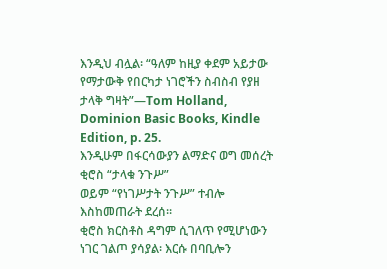እንዲህ ብሏል፡ “ዓለም ከዚያ ቀደም አይታው
የማታውቅ የበርካታ ነገሮችን ስብስብ የያዘ ታላቅ ግዛት”—Tom Holland,
Dominion Basic Books, Kindle Edition, p. 25.
እንዲሁም በፋርሳውያን ልማድና ወግ መሰረት ቂሮስ “ታላቁ ንጉሥ”
ወይም “የነገሥታት ንጉሥ” ተብሎ እስከመጠራት ደረሰ።
ቂሮስ ክርስቶስ ዳግም ሲገለጥ የሚሆነውን ነገር ገልጦ ያሳያል፡ እርሱ በባቢሎን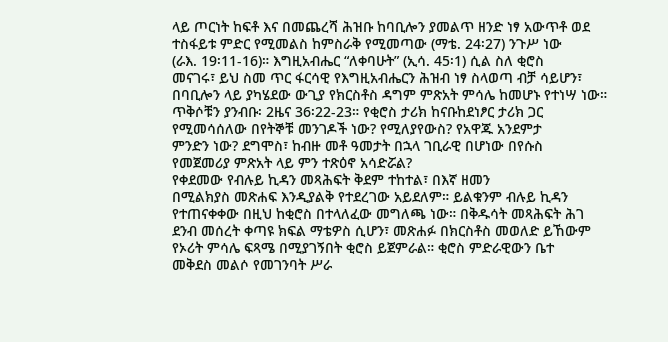ላይ ጦርነት ከፍቶ እና በመጨረሻ ሕዝቡ ከባቢሎን ያመልጥ ዘንድ ነፃ አውጥቶ ወደ
ተስፋይቱ ምድር የሚመልስ ከምስራቅ የሚመጣው (ማቴ. 24፡27) ንጉሥ ነው
(ራእ. 19፡11-16)። እግዚአብሔር “ለቀባሁት” (ኢሳ. 45፡1) ሲል ስለ ቂሮስ
መናገሩ፣ ይህ ስመ ጥር ፋርሳዊ የእግዚአብሔርን ሕዝብ ነፃ ስላወጣ ብቻ ሳይሆን፣
በባቢሎን ላይ ያካሄደው ውጊያ የክርስቶስ ዳግም ምጽአት ምሳሌ ከመሆኑ የተነሣ ነው።
ጥቅሶቹን ያንብቡ፡ 2ዜና 36፡22-23። የቂሮስ ታሪክ ከናቡከደነፆር ታሪክ ጋር
የሚመሳሰለው በየትኞቹ መንገዶች ነው? የሚለያየውስ? የአዋጁ አንደምታ
ምንድን ነው? ደግሞስ፣ ከብዙ መቶ ዓመታት በኋላ ገቢራዊ በሆነው በየሱስ
የመጀመሪያ ምጽአት ላይ ምን ተጽዕኖ አሳድሯል?
የቀደመው የብሉይ ኪዳን መጻሕፍት ቅደም ተከተል፣ በእኛ ዘመን
በሚልክያስ መጽሐፍ እንዲያልቅ የተደረገው አይደለም። ይልቁንም ብሉይ ኪዳን
የተጠናቀቀው በዚህ ከቂሮስ በተላለፈው መግለጫ ነው። በቅዱሳት መጻሕፍት ሕገ
ደንብ መሰረት ቀጣዩ ክፍል ማቴዎስ ሲሆን፣ መጽሐፉ በክርስቶስ መወለድ ይኸውም
የኦሪት ምሳሌ ፍጻሜ በሚያገኝበት ቂሮስ ይጀምራል። ቂሮስ ምድራዊውን ቤተ
መቅደስ መልሶ የመገንባት ሥራ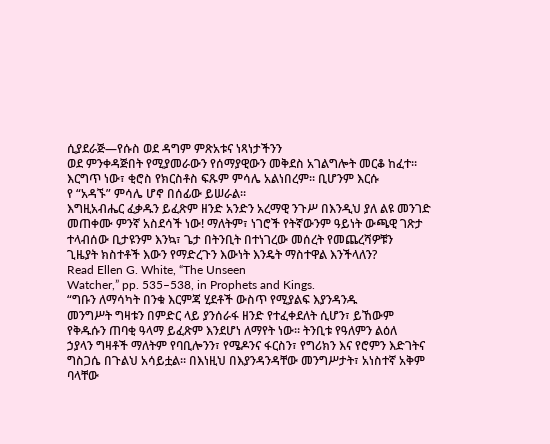ሲያደራጅ—የሱስ ወደ ዳግም ምጽአቱና ነጻነታችንን
ወደ ምንቀዳጅበት የሚያመራውን የሰማያዊውን መቅደስ አገልግሎት መርቆ ከፈተ።
እርግጥ ነው፣ ቂሮስ የክርስቶስ ፍጹም ምሳሌ አልነበረም። ቢሆንም እርሱ
የ “አዳኙ” ምሳሌ ሆኖ በሰፊው ይሠራል።
እግዚአብሔር ፈቃዱን ይፈጽም ዘንድ አንድን አረማዊ ንጉሥ በእንዲህ ያለ ልዩ መንገድ
መጠቀሙ ምንኛ አስደሳች ነው! ማለትም፣ ነገሮች የትኛውንም ዓይነት ውጫዊ ገጽታ
ተላብሰው ቢታዩንም እንኳ፣ ጌታ በትንቢት በተነገረው መሰረት የመጨረሻዎቹን
ጊዜያት ክስተቶች እውን የማድረጉን እውነት እንዴት ማስተዋል እንችላለን?
Read Ellen G. White, “The Unseen
Watcher,” pp. 535–538, in Prophets and Kings.
“ግቡን ለማሳካት በንቁ እርምጃ ሂደቶች ውስጥ የሚያልፍ እያንዳንዱ
መንግሥት ግዛቱን በምድር ላይ ያንሰራፋ ዘንድ የተፈቀደለት ሲሆን፣ ይኸውም
የቅዱሱን ጠባቂ ዓላማ ይፈጽም እንደሆነ ለማየት ነው። ትንቢቱ የዓለምን ልዕለ
ኃያላን ግዛቶች ማለትም የባቢሎንን፣ የሜዶንና ፋርስን፣ የግሪክን እና የሮምን እድገትና
ግስጋሴ በጉልህ አሳይቷል። በእነዚህ በእያንዳንዳቸው መንግሥታት፣ አነስተኛ አቅም
ባላቸው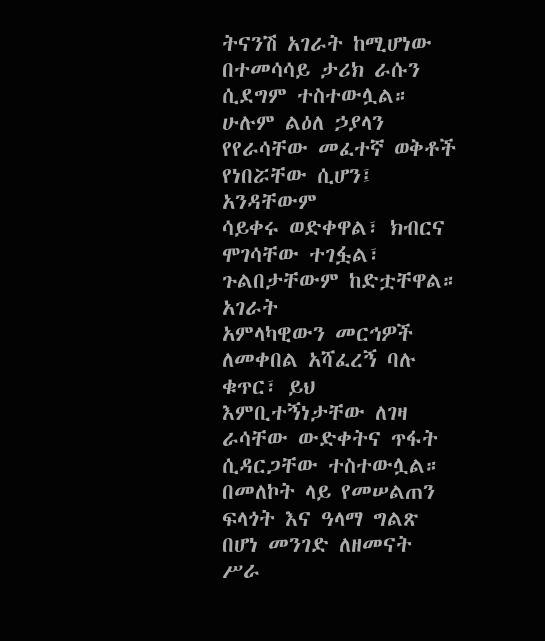ትናንሽ አገራት ከሚሆነው በተመሳሳይ ታሪክ ራሱን ሲደግም ተስተውሏል።
ሁሉም ልዕለ ኃያላን የየራሳቸው መፈተኛ ወቅቶች የነበሯቸው ሲሆን፤ አንዳቸውም
ሳይቀሩ ወድቀዋል፣ ክብርና ሞገሳቸው ተገፏል፣ ጉልበታቸውም ከድቷቸዋል። አገራት
አምላካዊውን መርኅዎች ለመቀበል አሻፈረኝ ባሉ ቁጥር፣ ይህ እምቢተኝነታቸው ለገዛ
ራሳቸው ውድቀትና ጥፋት ሲዳርጋቸው ተስተውሏል። በመለኮት ላይ የመሠልጠን
ፍላጎት እና ዓላማ ግልጽ በሆነ መንገድ ለዘመናት ሥራ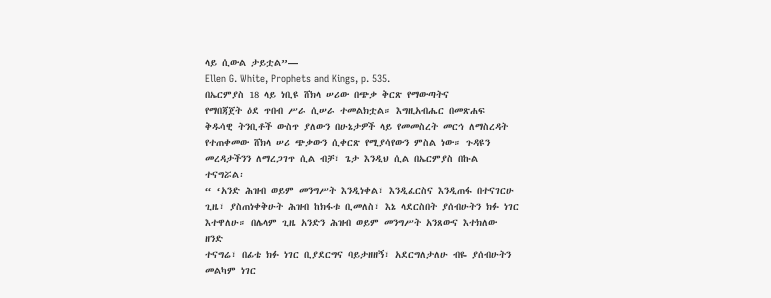ላይ ሲውል ታይቷል”—
Ellen G. White, Prophets and Kings, p. 535.
በኤርምያስ 18 ላይ ነቢዩ ሸክላ ሠሪው በጭቃ ቅርጽ የማውጣትና
የማበጃጀት ዕደ ጥበብ ሥራ ሲሠራ ተመልክቷል። እግዚአብሔር በመጽሐፍ
ቅዱሳዊ ትንቢቶች ውስጥ ያለውን በሁኔታዎች ላይ የመመስረት መርኅ ለማስረዳት
የተጠቀመው ሸክላ ሠሪ ጭቃውን ሲቀርጽ የሚያሳየውን ምስል ነው። ጉዳዩን
መረዳታችንን ለማረጋገጥ ሲል ብቻ፣ ጌታ እንዲህ ሲል በኤርምያስ በኩል ተናግሯል፡
“ ‘አንድ ሕዝብ ወይም መንግሥት እንዲነቀል፣ እንዲፈርስና እንዲጠፋ በተናገርሁ
ጊዜ፣ ያስጠነቀቅሁት ሕዝብ ከክፋቱ ቢመለስ፣ እኔ ላደርስበት ያሰብሁትን ክፉ ነገር
እተዋለሁ። በሌላም ጊዜ አንድን ሕዝብ ወይም መንግሥት አንጸውና እተክለው ዘንድ
ተናግሬ፣ በፊቴ ክፉ ነገር ቢያደርግና ባይታዘዘኝ፣ አደርግለታለሁ ብዬ ያሰብሁትን
መልካም ነገር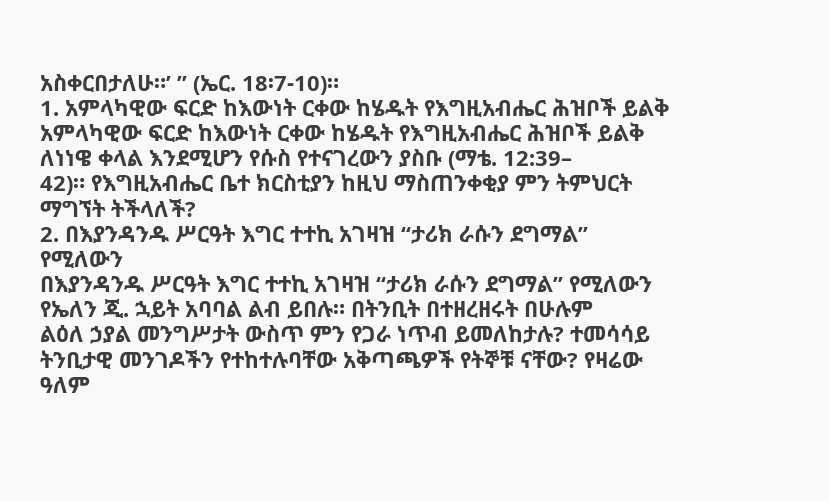አስቀርበታለሁ።’ ” (ኤር. 18፡7-10)።
1. አምላካዊው ፍርድ ከእውነት ርቀው ከሄዱት የእግዚአብሔር ሕዝቦች ይልቅ
አምላካዊው ፍርድ ከእውነት ርቀው ከሄዱት የእግዚአብሔር ሕዝቦች ይልቅ
ለነነዌ ቀላል እንደሚሆን የሱስ የተናገረውን ያስቡ (ማቴ. 12:39–
42)። የእግዚአብሔር ቤተ ክርስቲያን ከዚህ ማስጠንቀቂያ ምን ትምህርት
ማግኘት ትችላለች?
2. በእያንዳንዱ ሥርዓት እግር ተተኪ አገዛዝ “ታሪክ ራሱን ደግማል” የሚለውን
በእያንዳንዱ ሥርዓት እግር ተተኪ አገዛዝ “ታሪክ ራሱን ደግማል” የሚለውን
የኤለን ጂ. ኋይት አባባል ልብ ይበሉ። በትንቢት በተዘረዘሩት በሁሉም
ልዕለ ኃያል መንግሥታት ውስጥ ምን የጋራ ነጥብ ይመለከታሉ? ተመሳሳይ
ትንቢታዊ መንገዶችን የተከተሉባቸው አቅጣጫዎች የትኞቹ ናቸው? የዛሬው
ዓለም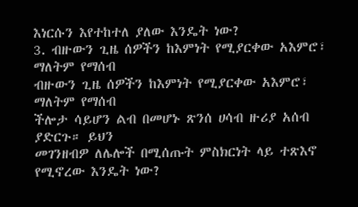እነርሱን እየተከተለ ያለው እንዴት ነው?
3. ብዙውን ጊዜ ሰዎችን ከእምነት የሚያርቀው አእምሮ፣ ማለትም የማሰብ
ብዙውን ጊዜ ሰዎችን ከእምነት የሚያርቀው አእምሮ፣ ማለትም የማሰብ
ችሎታ ሳይሆን ልብ በመሆኑ ጽንሰ ሀሳብ ዙሪያ አሰብ ያድርጉ። ይህን
መገንዘብዎ ለሌሎች በሚሰጡት ምስክርነት ላይ ተጽእኖ የሚኖረው እንዴት ነው?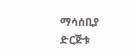ማሳሰቢያ
ድርጅቱ